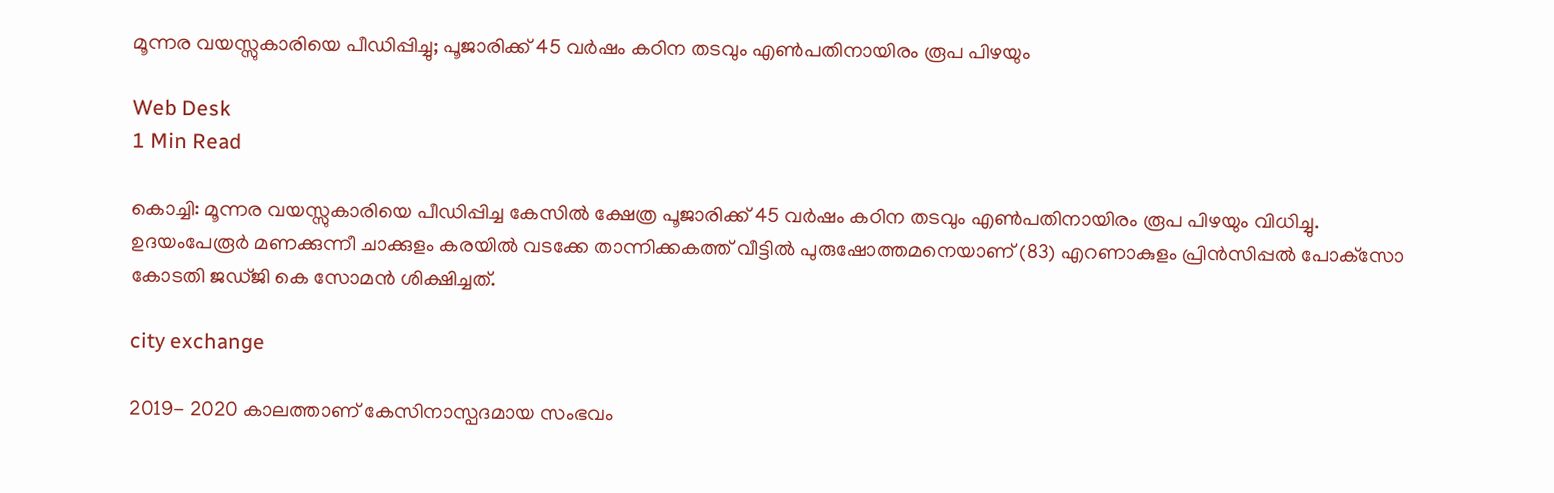മൂന്നര വയസ്സുകാരിയെ പീഡിപ്പിച്ചു; പൂജാരിക്ക് 45 വര്‍ഷം കഠിന തടവും എണ്‍പതിനായിരം രൂപ പിഴയും

Web Desk
1 Min Read

കൊച്ചി: മൂന്നര വയസ്സുകാരിയെ പീഡിപ്പിച്ച കേസില്‍ ക്ഷേത്ര പൂജാരിക്ക് 45 വര്‍ഷം കഠിന തടവും എണ്‍പതിനായിരം രൂപ പിഴയും വിധിച്ചു. ഉദയംപേരൂര്‍ മണക്കുന്നീ ചാക്കുളം കരയില്‍ വടക്കേ താന്നിക്കകത്ത് വീട്ടില്‍ പുരുഷോത്തമനെയാണ് (83) എറണാകുളം പ്രിന്‍സിപ്പല്‍ പോക്‌സോ കോടതി ജഡ്ജി കെ സോമന്‍ ശിക്ഷിച്ചത്.

city exchange

2019- 2020 കാലത്താണ് കേസിനാസ്പദമായ സംഭവം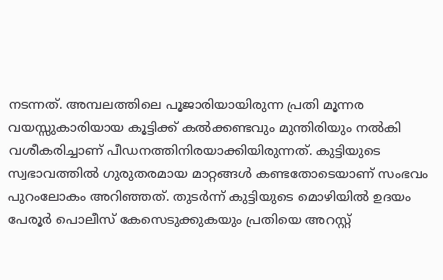നടന്നത്. അമ്പലത്തിലെ പൂജാരിയായിരുന്ന പ്രതി മൂന്നര വയസ്സുകാരിയായ കൂട്ടിക്ക് കല്‍ക്കണ്ടവും മുന്തിരിയും നല്‍കി വശീകരിച്ചാണ് പീഡനത്തിനിരയാക്കിയിരുന്നത്. കുട്ടിയുടെ സ്വഭാവത്തില്‍ ഗുരുതരമായ മാറ്റങ്ങള്‍ കണ്ടതോടെയാണ് സംഭവം പുറംലോകം അറിഞ്ഞത്. തുടര്‍ന്ന് കുട്ടിയുടെ മൊഴിയില്‍ ഉദയം പേരൂര്‍ പൊലീസ് കേസെടുക്കുകയും പ്രതിയെ അറസ്റ്റ്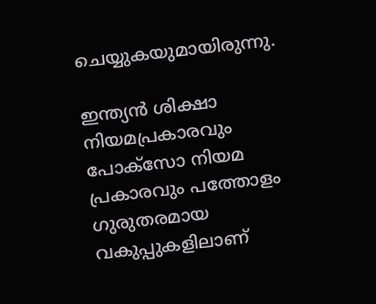ചെയ്യുകയുമായിരുന്നു.

ഇന്ത്യന്‍ ശിക്ഷാ നിയമപ്രകാരവും പോക്‌സോ നിയമ പ്രകാരവും പത്തോളം ഗുരുതരമായ വകുപ്പുകളിലാണ്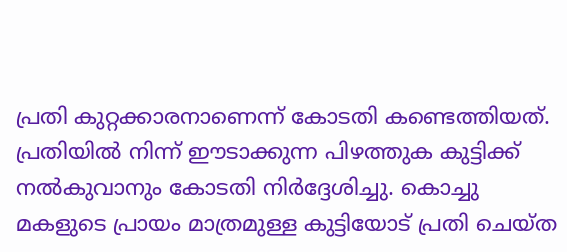പ്രതി കുറ്റക്കാരനാണെന്ന് കോടതി കണ്ടെത്തിയത്. പ്രതിയില്‍ നിന്ന് ഈടാക്കുന്ന പിഴത്തുക കുട്ടിക്ക് നല്‍കുവാനും കോടതി നിര്‍ദ്ദേശിച്ചു. കൊച്ചു മകളുടെ പ്രായം മാത്രമുള്ള കുട്ടിയോട് പ്രതി ചെയ്ത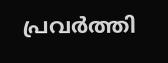പ്രവര്‍ത്തി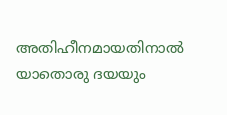അതിഹീനമായതിനാല്‍ യാതൊരു ദയയും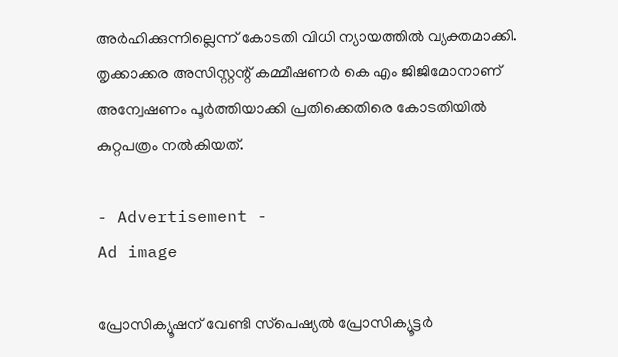അര്‍ഹിക്കുന്നില്ലെന്ന് കോടതി വിധി ന്യായത്തില്‍ വ്യക്തമാക്കി. തൃക്കാക്കര അസിസ്റ്റന്റ് കമ്മീഷണര്‍ കെ എം ജിജിമോനാണ് അന്വേഷണം പൂര്‍ത്തിയാക്കി പ്രതിക്കെതിരെ കോടതിയില്‍ കുറ്റപത്രം നല്‍കിയത്.

- Advertisement -
Ad image

പ്രോസിക്യൂഷന് വേണ്ടി സ്‌പെഷ്യല്‍ പ്രോസിക്യൂട്ടര്‍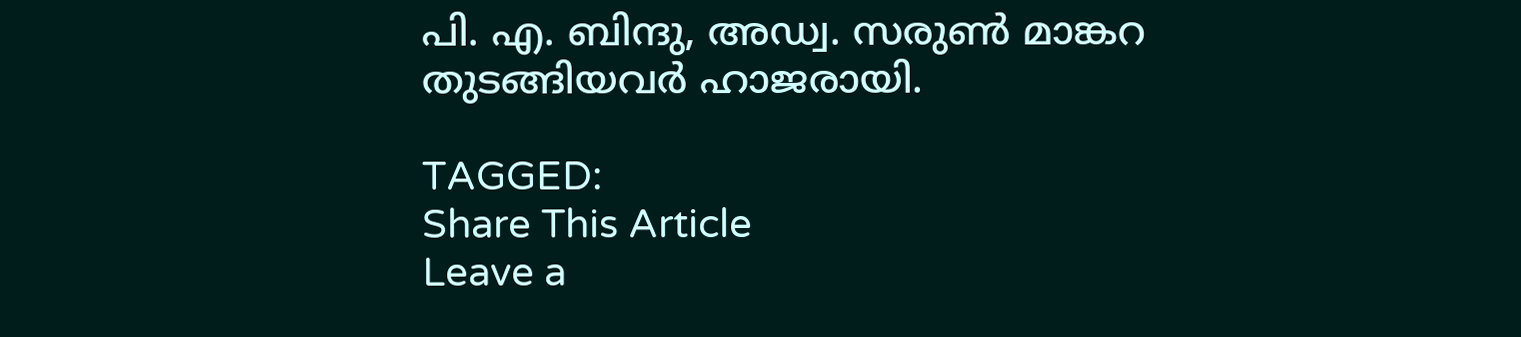പി. എ. ബിന്ദു, അഡ്വ. സരുണ്‍ മാങ്കറ തുടങ്ങിയവര്‍ ഹാജരായി.

TAGGED:
Share This Article
Leave a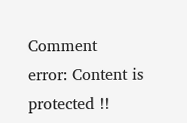Comment
error: Content is protected !!